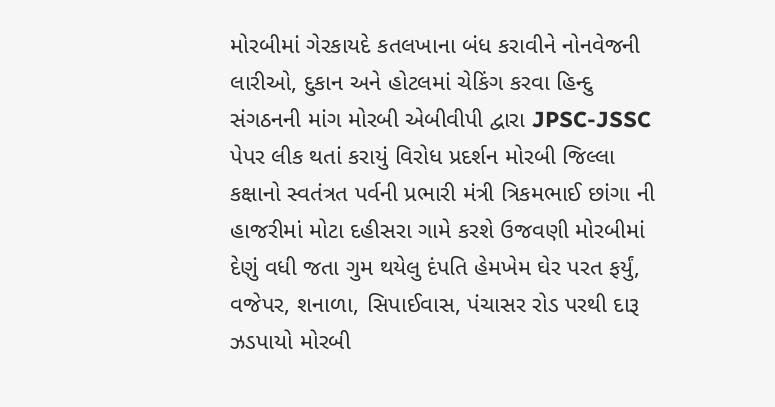મોરબીમાં ગેરકાયદે કતલખાના બંધ કરાવીને નોનવેજની લારીઓ, દુકાન અને હોટલમાં ચેકિંગ કરવા હિન્દુ સંગઠનની માંગ મોરબી એબીવીપી દ્વારા JPSC-JSSC પેપર લીક થતાં કરાયું વિરોધ પ્રદર્શન મોરબી જિલ્લા કક્ષાનો સ્વતંત્રત પર્વની પ્રભારી મંત્રી ત્રિકમભાઈ છાંગા ની હાજરીમાં મોટા દહીસરા ગામે કરશે ઉજવણી મોરબીમાં દેણું વધી જતા ગુમ થયેલુ દંપતિ હેમખેમ ઘેર પરત ફર્યું, વજેપર, શનાળા, સિપાઈવાસ, પંચાસર રોડ પરથી દારૂ ઝડપાયો મોરબી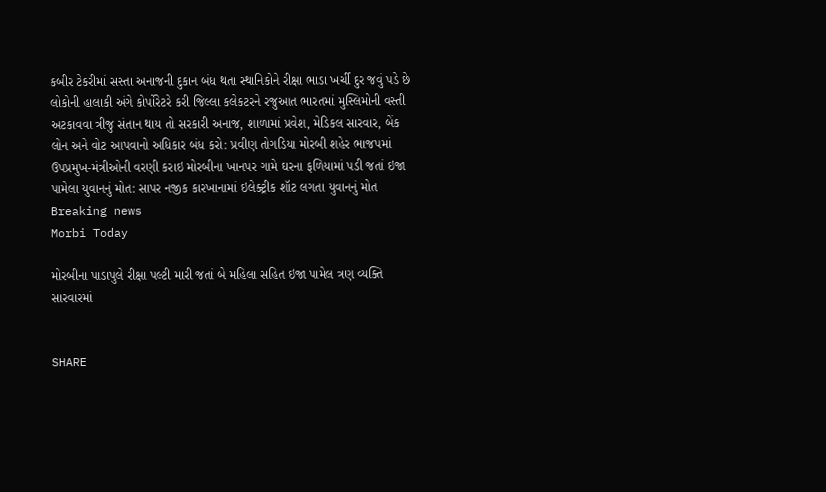કબીર ટેકરીમાં સસ્તા અનાજની દુકાન બંધ થતા સ્થાનિકોને રીક્ષા ભાડા ખર્ચી દુર જવું પડે છે લોકોની હાલાકી અંગે કોર્પોરેટરે કરી જિલ્લા કલેકટરને રજુઆત ભારતમાં મુસ્લિમોની વસ્તી અટકાવવા ત્રીજુ સંતાન થાય તો સરકારી અનાજ, શાળામાં પ્રવેશ, મેડિકલ સારવાર, બેંક લોન અને વોટ આપવાનો અધિકાર બંધ કરો: પ્રવીણ તોગડિયા મોરબી શહેર ભાજપમાં ઉપપ્રમુખ-મંત્રીઓની વરણી કરાઇ મોરબીના ખાનપર ગામે ઘરના ફળિયામાં પડી જતાં ઇજા પામેલા યુવાનનું મોત: સાપર નજીક કારખાનામાં ઇલેક્ટ્રીક શૉટ લગતા યુવાનનું મોત
Breaking news
Morbi Today

મોરબીના પાડાપુલે રીક્ષા પલ્ટી મારી જતાં બે મહિલા સહિત ઇજા પામેલ ત્રણ વ્યક્તિ સારવારમાં


SHARE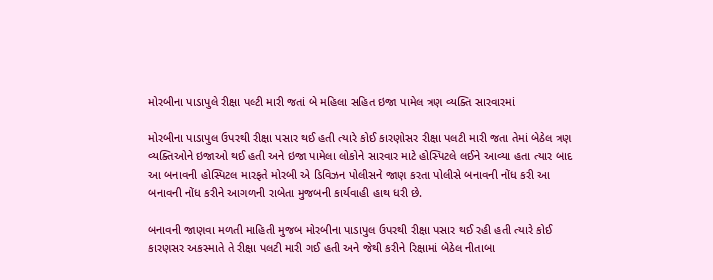મોરબીના પાડાપુલે રીક્ષા પલ્ટી મારી જતાં બે મહિલા સહિત ઇજા પામેલ ત્રણ વ્યક્તિ સારવારમાં

મોરબીના પાડાપુલ ઉપરથી રીક્ષા પસાર થઈ હતી ત્યારે કોઈ કારણોસર રીક્ષા પલટી મારી જતા તેમાં બેઠેલ ત્રણ વ્યક્તિઓને ઇજાઓ થઈ હતી અને ઇજા પામેલા લોકોને સારવાર માટે હોસ્પિટલે લઈને આવ્યા હતા ત્યાર બાદ આ બનાવની હોસ્પિટલ મારફતે મોરબી એ ડિવિઝન પોલીસને જાણ કરતા પોલીસે બનાવની નોંધ કરી આ બનાવની નોંધ કરીને આગળની રાબેતા મુજબની કાર્યવાહી હાથ ધરી છે.

બનાવની જાણવા મળતી માહિતી મુજબ મોરબીના પાડાપુલ ઉપરથી રીક્ષા પસાર થઈ રહી હતી ત્યારે કોઈ કારણસર અકસ્માતે તે રીક્ષા પલટી મારી ગઈ હતી અને જેથી કરીને રિક્ષામાં બેઠેલ નીતાબા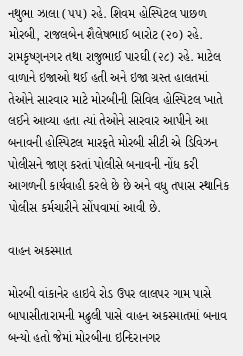નથુભા ઝાલા (૫૫) રહે. શિવમ હોસ્પિટલ પાછળ મોરબી, રાજલબેન શૈલેષભાઈ બારોટ (૨૦) રહે. રામકૃષ્ણનગર તથા રાજુભાઈ પારઘી (૨૮) રહે. માટેલ વાળાને ઇજાઓ થઈ હતી અને ઇજા ગ્રસ્ત હાલતમાં તેઓને સારવાર માટે મોરબીની સિવિલ હોસ્પિટલ ખાતે લઈને આવ્યા હતા ત્યાં તેઓને સારવાર આપીને આ બનાવની હોસ્પિટલ મારફતે મોરબી સીટી એ ડિવિઝન પોલીસને જાણ કરતાં પોલીસે બનાવની નોંધ કરી આગળની કાર્યવાહી કરલે છે છે અને વધુ તપાસ સ્થાનિક પોલીસ કર્મચારીને સોંપવામાં આવી છે.

વાહન અકસ્માત

મોરબી વાંકાનેર હાઇવે રોડ ઉપર લાલપર ગામ પાસે બાપાસીતારામની મઢુલી પાસે વાહન અકસ્માતમાં બનાવ બન્યો હતો જેમાં મોરબીના ઇન્દિરાનગર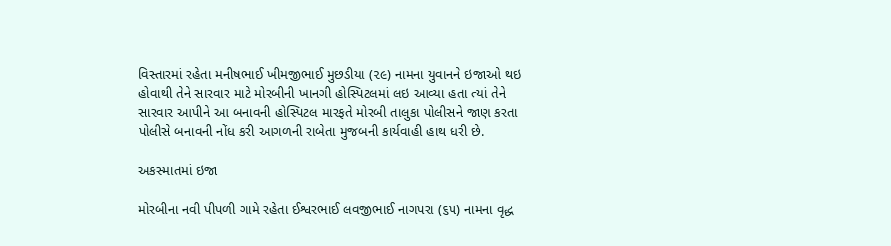વિસ્તારમાં રહેતા મનીષભાઈ ખીમજીભાઈ મુછડીયા (૨૯) નામના યુવાનને ઇજાઓ થઇ હોવાથી તેને સારવાર માટે મોરબીની ખાનગી હોસ્પિટલમાં લઇ આવ્યા હતા ત્યાં તેને સારવાર આપીને આ બનાવની હોસ્પિટલ મારફતે મોરબી તાલુકા પોલીસને જાણ કરતા પોલીસે બનાવની નોંધ કરી આગળની રાબેતા મુજબની કાર્યવાહી હાથ ધરી છે.

અકસ્માતમાં ઇજા

મોરબીના નવી પીપળી ગામે રહેતા ઈશ્વરભાઈ લવજીભાઈ નાગપરા (૬૫) નામના વૃદ્ધ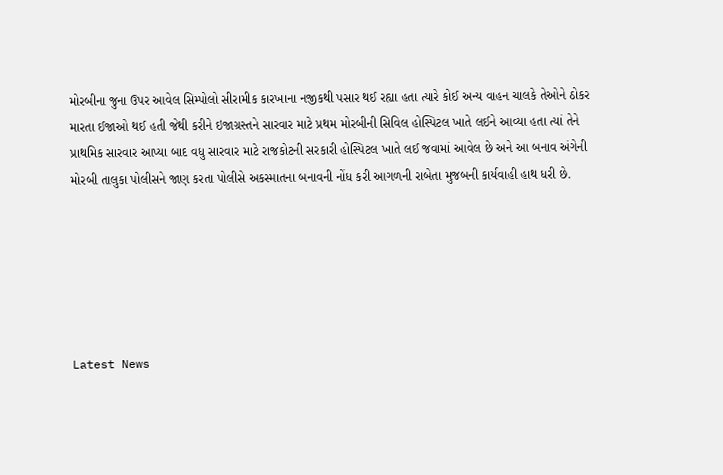મોરબીના જુના ઉપર આવેલ સિમ્પોલો સીરામીક કારખાના નજીકથી પસાર થઈ રહ્યા હતા ત્યારે કોઈ અન્ય વાહન ચાલકે તેઓને ઠોકર મારતા ઈજાઓ થઈ હતી જેથી કરીને ઇજાગ્રસ્તને સારવાર માટે પ્રથમ મોરબીની સિવિલ હોસ્પિટલ ખાતે લઈને આવ્યા હતા ત્યાં તેને પ્રાથમિક સારવાર આપ્યા બાદ વધુ સારવાર માટે રાજકોટની સરકારી હોસ્પિટલ ખાતે લઈ જવામાં આવેલ છે અને આ બનાવ અંગેની મોરબી તાલુકા પોલીસને જાણ કરતા પોલીસે અકસ્માતના બનાવની નોંધ કરી આગળની રાબેતા મુજબની કાર્યવાહી હાથ ધરી છે.






Latest News